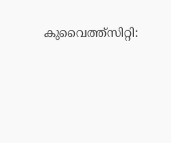കുവൈത്ത്സിറ്റി: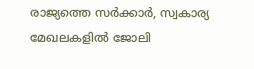രാജ്യത്തെ സർക്കാർ, സ്വകാര്യ മേഖലകളിൽ ജോലി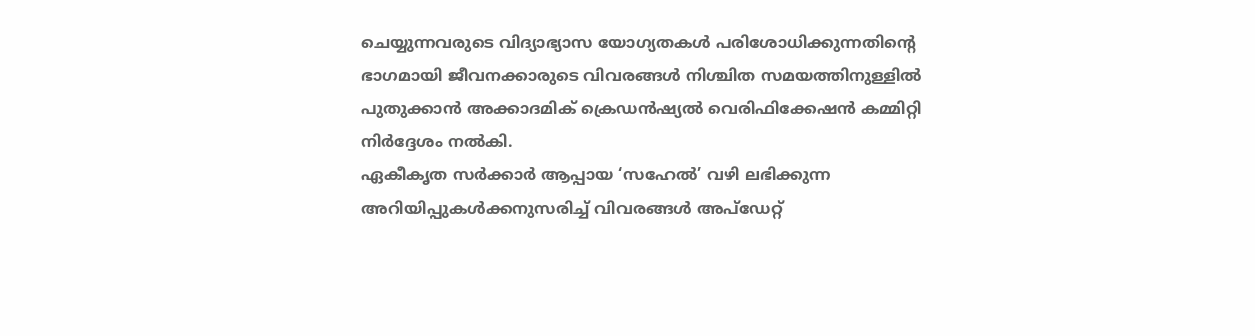ചെയ്യുന്നവരുടെ വിദ്യാഭ്യാസ യോഗ്യതകൾ പരിശോധിക്കുന്നതിന്റെ ഭാഗമായി ജീവനക്കാരുടെ വിവരങ്ങൾ നിശ്ചിത സമയത്തിനുള്ളിൽ പുതുക്കാൻ അക്കാദമിക് ക്രെഡൻഷ്യൽ വെരിഫിക്കേഷൻ കമ്മിറ്റി നിർദ്ദേശം നൽകി.
ഏകീകൃത സർക്കാർ ആപ്പായ ‘സഹേൽ’ വഴി ലഭിക്കുന്ന അറിയിപ്പുകൾക്കനുസരിച്ച് വിവരങ്ങൾ അപ്ഡേറ്റ്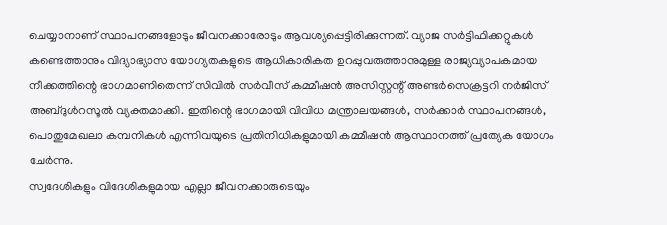ചെയ്യാനാണ് സ്ഥാപനങ്ങളോടും ജീവനക്കാരോടും ആവശ്യപ്പെട്ടിരിക്കുന്നത്. വ്യാജ സർട്ടിഫിക്കറ്റുകൾ കണ്ടെത്താനും വിദ്യാഭ്യാസ യോഗ്യതകളുടെ ആധികാരികത ഉറപ്പുവരുത്താനുമുള്ള രാജ്യവ്യാപകമായ നീക്കത്തിന്റെ ഭാഗമാണിതെന്ന് സിവിൽ സർവീസ് കമ്മീഷൻ അസിസ്റ്റന്റ് അണ്ടർസെക്രട്ടറി നർജിസ് അബ്ദുൾറസൂൽ വ്യക്തമാക്കി. ഇതിന്റെ ഭാഗമായി വിവിധ മന്ത്രാലയങ്ങൾ, സർക്കാർ സ്ഥാപനങ്ങൾ, പൊതുമേഖലാ കമ്പനികൾ എന്നിവയുടെ പ്രതിനിധികളുമായി കമ്മീഷൻ ആസ്ഥാനത്ത് പ്രത്യേക യോഗം ചേർന്നു.
സ്വദേശികളും വിദേശികളുമായ എല്ലാ ജീവനക്കാരുടെയും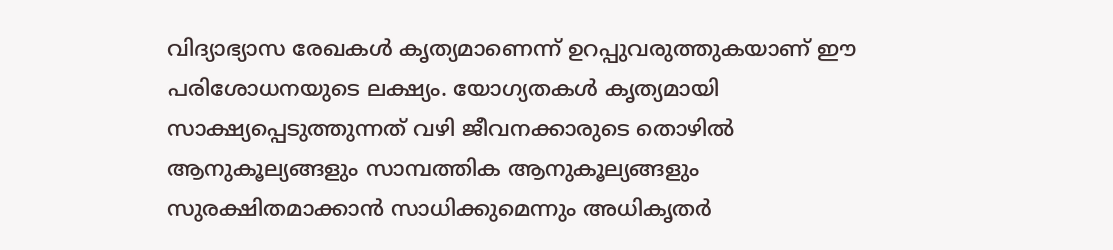വിദ്യാഭ്യാസ രേഖകൾ കൃത്യമാണെന്ന് ഉറപ്പുവരുത്തുകയാണ് ഈ പരിശോധനയുടെ ലക്ഷ്യം. യോഗ്യതകൾ കൃത്യമായി സാക്ഷ്യപ്പെടുത്തുന്നത് വഴി ജീവനക്കാരുടെ തൊഴിൽ ആനുകൂല്യങ്ങളും സാമ്പത്തിക ആനുകൂല്യങ്ങളും സുരക്ഷിതമാക്കാൻ സാധിക്കുമെന്നും അധികൃതർ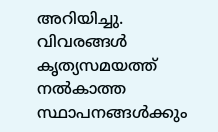അറിയിച്ചു. വിവരങ്ങൾ കൃത്യസമയത്ത് നൽകാത്ത സ്ഥാപനങ്ങൾക്കും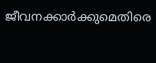ജീവനക്കാർക്കുമെതിരെ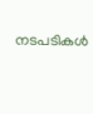നടപടികൾ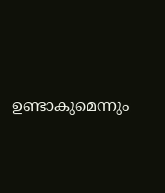ഉണ്ടാകുമെന്നും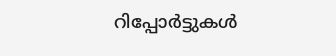റിപ്പോർട്ടുകൾ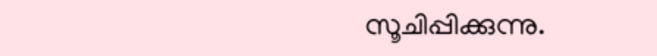സൂചിപ്പിക്കുന്നു.